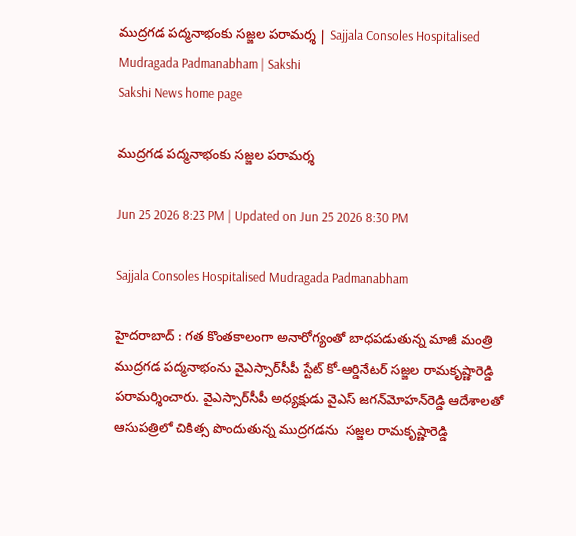ముద్రగడ పద్మనాభంకు సజ్జల పరామర్శ | Sajjala Consoles Hospitalised Mudragada Padmanabham | Sakshi
Sakshi News home page

ముద్రగడ పద్మనాభంకు సజ్జల పరామర్శ

Jun 25 2026 8:23 PM | Updated on Jun 25 2026 8:30 PM

Sajjala Consoles Hospitalised Mudragada Padmanabham

హైదరాబాద్‌ : గత కొం‍తకాలంగా అనారోగ్యంతో బాధపడుతున్న మాజీ మంత్రి ముద్రగడ పద్మనాభంను వైఎస్సార్‌సీపీ స్టేట్ కో-ఆర్డినేటర్ సజ్జల రామకృష్ణారెడ్డి పరామర్శించారు. వైఎస్సార్‌సీపీ అధ్యక్షుడు వైఎస్‌ జగన్‌మోహన్‌రెడ్డి ఆదేశాలతో ఆసుపత్రిలో చికిత్స పొం‍దుతున్న ముద్రగడను  సజ్జల రామకృష్ణారెడ్డి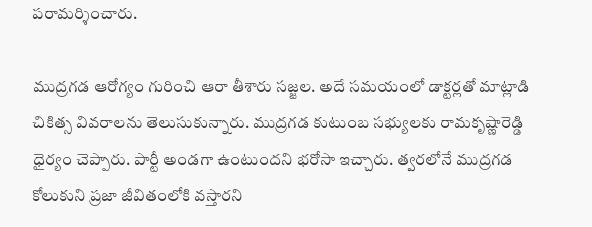పరామర్శించారు.

ముద్రగడ ఆరోగ్యం గురించి ఆరా తీశారు సజ్జల. అదే సమయంలో డాక్టర్లతో మాట్లాడి చికిత్స వివరాలను తెలుసుకున్నారు. ముద్రగడ కుటుంబ సభ్యులకు రామకృష్ణారెడ్డి ధైర్యం చెప్పారు. పార్టీ అండగా ఉంటుందని భరోసా ఇచ్చారు. త్వరలోనే ముద్రగడ కోలుకుని ప్రజా జీవితంలోకి వస్తారని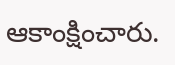ఆకాంక్షించారు.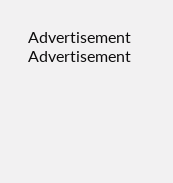Advertisement
Advertisement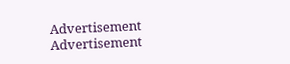Advertisement
Advertisement